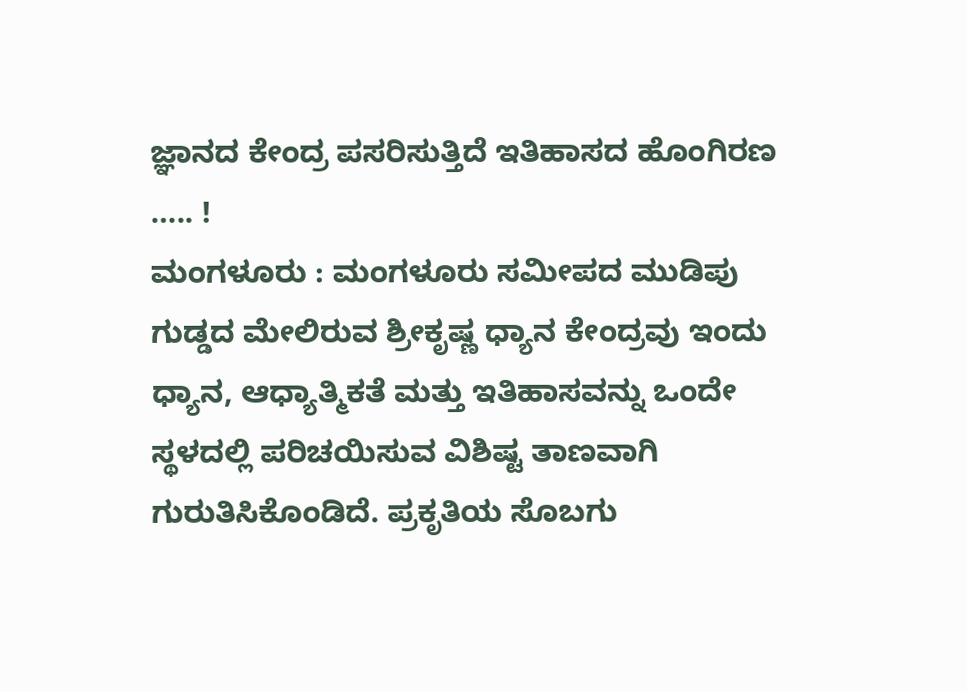ಜ್ಞಾನದ ಕೇಂದ್ರ ಪಸರಿಸುತ್ತಿದೆ ಇತಿಹಾಸದ ಹೊಂಗಿರಣ ….. !
ಮಂಗಳೂರು : ಮಂಗಳೂರು ಸಮೀಪದ ಮುಡಿಪು ಗುಡ್ಡದ ಮೇಲಿರುವ ಶ್ರೀಕೃಷ್ಣ ಧ್ಯಾನ ಕೇಂದ್ರವು ಇಂದು ಧ್ಯಾನ, ಆಧ್ಯಾತ್ಮಿಕತೆ ಮತ್ತು ಇತಿಹಾಸವನ್ನು ಒಂದೇ ಸ್ಥಳದಲ್ಲಿ ಪರಿಚಯಿಸುವ ವಿಶಿಷ್ಟ ತಾಣವಾಗಿ ಗುರುತಿಸಿಕೊಂಡಿದೆ. ಪ್ರಕೃತಿಯ ಸೊಬಗು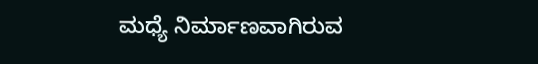ಮಧ್ಯೆ ನಿರ್ಮಾಣವಾಗಿರುವ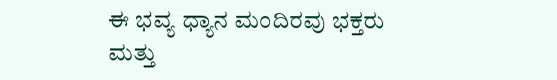ಈ ಭವ್ಯ ಧ್ಯಾನ ಮಂದಿರವು ಭಕ್ತರು ಮತ್ತು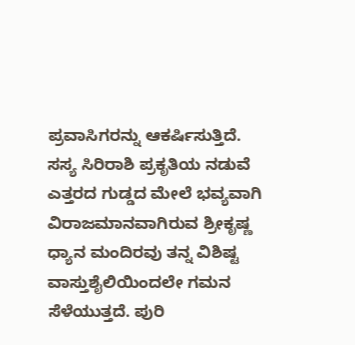ಪ್ರವಾಸಿಗರನ್ನು ಆಕರ್ಷಿಸುತ್ತಿದೆ. ಸಸ್ಯ ಸಿರಿರಾಶಿ ಪ್ರಕೃತಿಯ ನಡುವೆ ಎತ್ತರದ ಗುಡ್ಡದ ಮೇಲೆ ಭವ್ಯವಾಗಿ ವಿರಾಜಮಾನವಾಗಿರುವ ಶ್ರೀಕೃಷ್ಣ ಧ್ಯಾನ ಮಂದಿರವು ತನ್ನ ವಿಶಿಷ್ಟ ವಾಸ್ತುಶೈಲಿಯಿಂದಲೇ ಗಮನ ಸೆಳೆಯುತ್ತದೆ. ಪುರಿ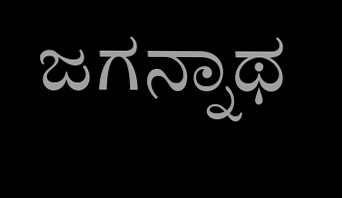ಜಗನ್ನಾಥ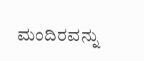ಮಂದಿರವನ್ನು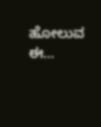ಹೋಲುವ ಈ…